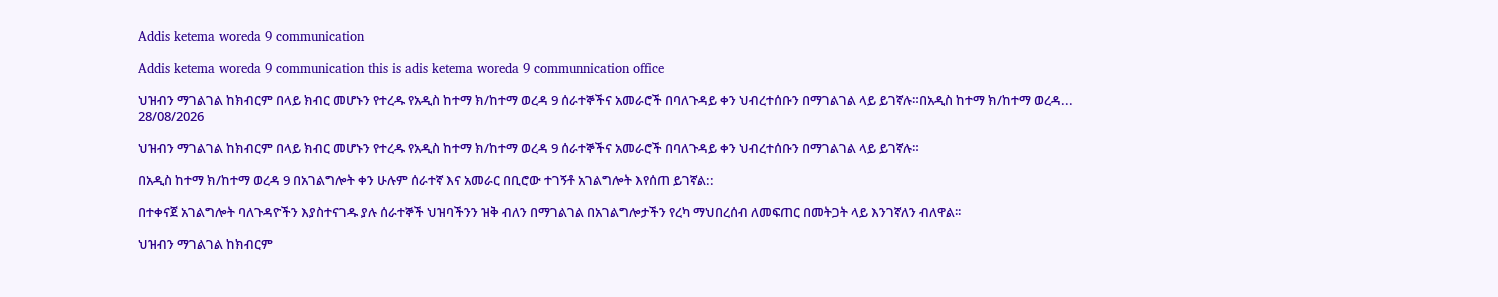Addis ketema woreda 9 communication

Addis ketema woreda 9 communication this is adis ketema woreda 9 communnication office

ህዝብን ማገልገል ከክብርም በላይ ክብር መሆኑን የተረዱ የአዲስ ከተማ ክ/ከተማ ወረዳ 9 ሰራተኞችና አመራሮች በባለጉዳይ ቀን ህብረተሰቡን በማገልገል ላይ ይገኛሉ።በአዲስ ከተማ ክ/ከተማ ወረዳ...
28/08/2026

ህዝብን ማገልገል ከክብርም በላይ ክብር መሆኑን የተረዱ የአዲስ ከተማ ክ/ከተማ ወረዳ 9 ሰራተኞችና አመራሮች በባለጉዳይ ቀን ህብረተሰቡን በማገልገል ላይ ይገኛሉ።

በአዲስ ከተማ ክ/ከተማ ወረዳ 9 በአገልግሎት ቀን ሁሉም ሰራተኛ እና አመራር በቢሮው ተገኝቶ አገልግሎት እየሰጠ ይገኛል::

በተቀናጀ አገልግሎት ባለጉዳዮችን እያስተናገዱ ያሉ ሰራተኞች ህዝባችንን ዝቅ ብለን በማገልገል በአገልግሎታችን የረካ ማህበረሰብ ለመፍጠር በመትጋት ላይ እንገኛለን ብለዋል፡፡

ህዝብን ማገልገል ከክብርም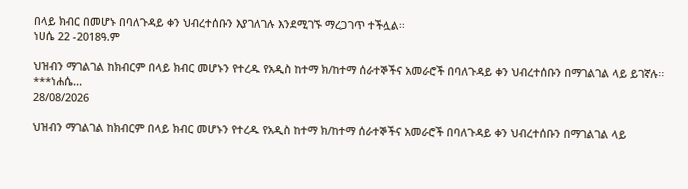በላይ ክብር በመሆኑ በባለጉዳይ ቀን ህብረተሰቡን እያገለገሉ እንደሚገኙ ማረጋገጥ ተችሏል፡፡
ነሀሴ 22 -2018ዓ.ም

ህዝብን ማገልገል ከክብርም በላይ ክብር መሆኑን የተረዱ የአዲስ ከተማ ክ/ከተማ ሰራተኞችና አመራሮች በባለጉዳይ ቀን ህብረተሰቡን በማገልገል ላይ ይገኛሉ፡፡***ነሐሴ...
28/08/2026

ህዝብን ማገልገል ከክብርም በላይ ክብር መሆኑን የተረዱ የአዲስ ከተማ ክ/ከተማ ሰራተኞችና አመራሮች በባለጉዳይ ቀን ህብረተሰቡን በማገልገል ላይ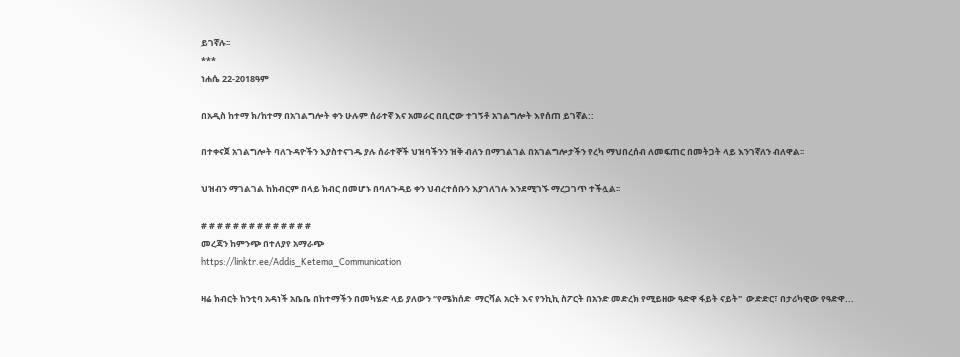ይገኛሉ፡፡
***
ነሐሴ 22-2018ዓም

በአዲስ ከተማ ክ/ከተማ በአገልግሎት ቀን ሁሉም ሰራተኛ እና አመራር በቢሮው ተገኝቶ አገልግሎት እየሰጠ ይገኛል::

በተቀናጀ አገልግሎት ባለጉዳዮችን እያስተናገዱ ያሉ ሰራተኞች ህዝባችንን ዝቅ ብለን በማገልገል በአገልግሎታችን የረካ ማህበረሰብ ለመፍጠር በመትጋት ላይ እንገኛለን ብለዋል፡፡

ህዝብን ማገልገል ከክብርም በላይ ክብር በመሆኑ በባለጉዳይ ቀን ህብረተሰቡን እያገለገሉ እንደሚገኙ ማረጋገጥ ተችሏል፡፡

# # # # # # # # # # # # # #
መረጃን ከምንጭ በተለያየ አማራጭ
https://linktr.ee/Addis_Ketema_Communication

ዛሬ ክብርት ከንቲባ አዳነች አቤቤ በከተማችን በመካሄድ ላይ ያለውን “የሜክሰድ  ማርሻል አርት እና የንኪኪ ስፖርት በአንድ መድረክ የሚይዘው ዓድዋ ፋይት ናይት"  ውድድር፣ በታሪካዊው የዓድዋ...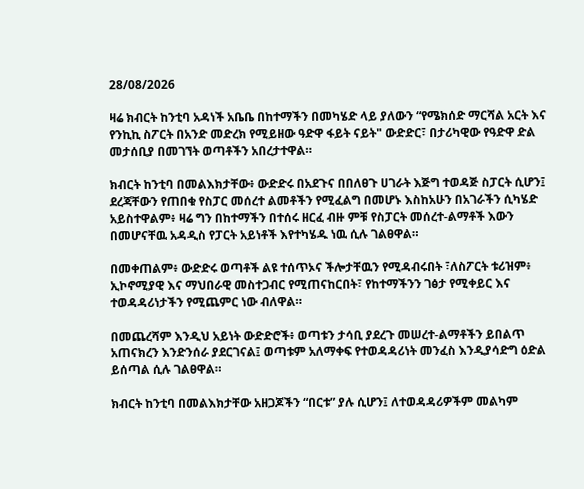28/08/2026

ዛሬ ክብርት ከንቲባ አዳነች አቤቤ በከተማችን በመካሄድ ላይ ያለውን “የሜክሰድ ማርሻል አርት እና የንኪኪ ስፖርት በአንድ መድረክ የሚይዘው ዓድዋ ፋይት ናይት" ውድድር፣ በታሪካዊው የዓድዋ ድል መታሰቢያ በመገኘት ወጣቶችን አበረታተዋል።

ክብርት ከንቲባ በመልእክታቸው፥ ውድድሩ በአደጉና በበለፀጉ ሀገራት እጅግ ተወዳጅ ስፓርት ሲሆን፤ ደረጃቸውን የጠበቁ የስፓር መሰረተ ልመቶችን የሚፈልግ በመሆኑ እስከአሁን በአገራችን ሲካሄድ አይስተዋልም፥ ዛሬ ግን በከተማችን በተሰሩ ዘርፈ ብዙ ምቹ የስፓርት መሰረተ-ልማቶች እውን በመሆናቸዉ አዳዲስ የፓርት አይነቶች እየተካሄዱ ነዉ ሲሉ ገልፀዋል።

በመቀጠልም፥ ውድድሩ ወጣቶች ልዩ ተሰጥኦና ችሎታቸዉን የሚዳብሩበት ፣ለስፖርት ቱሪዝም፥ ኢኮኖሚያዊ እና ማህበራዊ መስተጋብር የሚጠናከርበት፣ የከተማችንን ገፅታ የሚቀይር እና ተወዳዳሪነታችን የሚጨምር ነው ብለዋል።

በመጨረሻም እንዲህ አይነት ውድድሮች፥ ወጣቱን ታሳቢ ያደረጉ መሠረተ-ልማቶችን ይበልጥ አጠናክረን እንድንሰራ ያደርገናል፤ ወጣቱም አለማቀፍ የተወዳዳሪነት መንፈስ እንዲያሳድግ ዕድል ይሰጣል ሲሉ ገልፀዋል።

ክብርት ከንቲባ በመልእክታቸው አዘጋጆችን “በርቱ” ያሉ ሲሆን፤ ለተወዳዳሪዎችም መልካም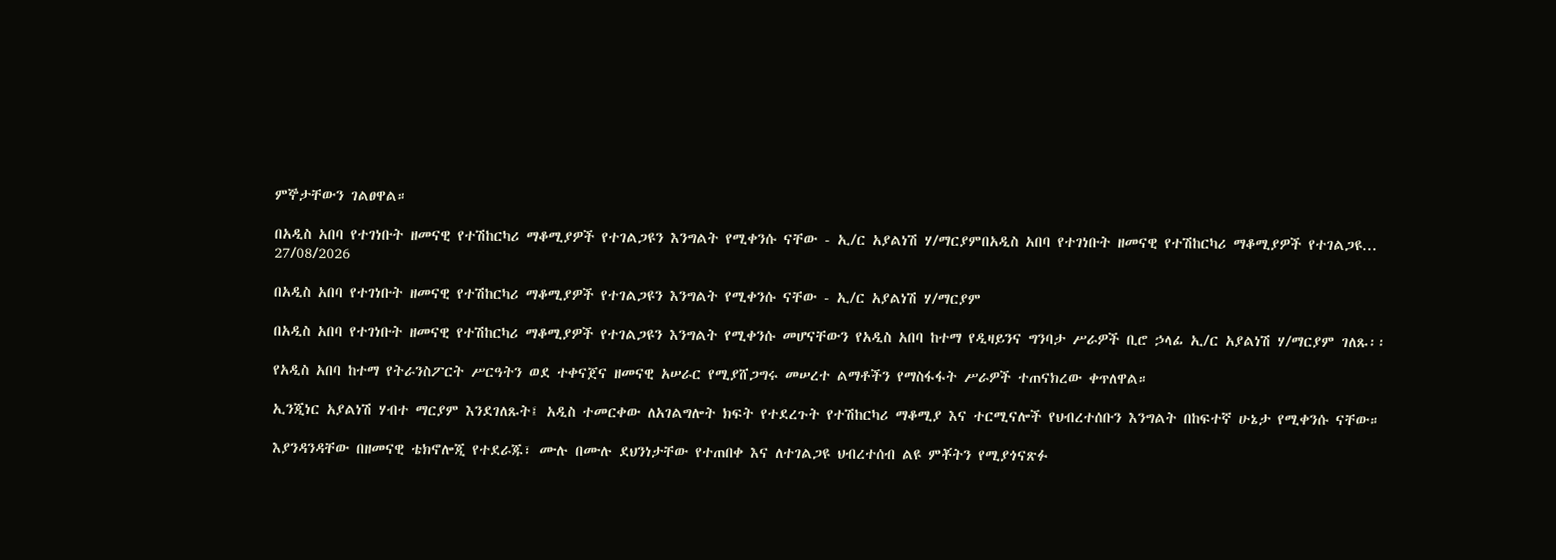ምኞታቸውን ገልፀዋል።

በአዲስ አበባ የተገነቡት ዘመናዊ የተሽከርካሪ ማቆሚያዎች የተገልጋዩን እንግልት የሚቀንሱ ናቸው - ኢ/ር አያልነሽ ሃ/ማርያምበአዲስ አበባ የተገነቡት ዘመናዊ የተሽከርካሪ ማቆሚያዎች የተገልጋዩ...
27/08/2026

በአዲስ አበባ የተገነቡት ዘመናዊ የተሽከርካሪ ማቆሚያዎች የተገልጋዩን እንግልት የሚቀንሱ ናቸው - ኢ/ር አያልነሽ ሃ/ማርያም

በአዲስ አበባ የተገነቡት ዘመናዊ የተሽከርካሪ ማቆሚያዎች የተገልጋዩን እንግልት የሚቀንሱ መሆናቸውን የአዲስ አበባ ከተማ የዲዛይንና ግንባታ ሥራዎች ቢሮ ኃላፊ ኢ/ር አያልነሽ ሃ/ማርያም ገለጹ፡፡

የአዲስ አበባ ከተማ የትራንስፖርት ሥርዓትን ወደ ተቀናጀና ዘመናዊ አሠራር የሚያሸጋግሩ መሠረተ ልማቶችን የማስፋፋት ሥራዎች ተጠናክረው ቀጥለዋል።

ኢንጂነር አያልነሽ ሃብተ ማርያም እንደገለጹት፤ አዲስ ተመርቀው ለአገልግሎት ክፍት የተደረጉት የተሽከርካሪ ማቆሚያ እና ተርሚናሎች የህብረተሰቡን እንግልት በከፍተኛ ሁኔታ የሚቀንሱ ናቸው።

እያንዳንዳቸው በዘመናዊ ቴክኖሎጂ የተደራጁ፣ ሙሉ በሙሉ ደህንነታቸው የተጠበቀ እና ለተገልጋዩ ህብረተሰብ ልዩ ምቾትን የሚያጎናጽፉ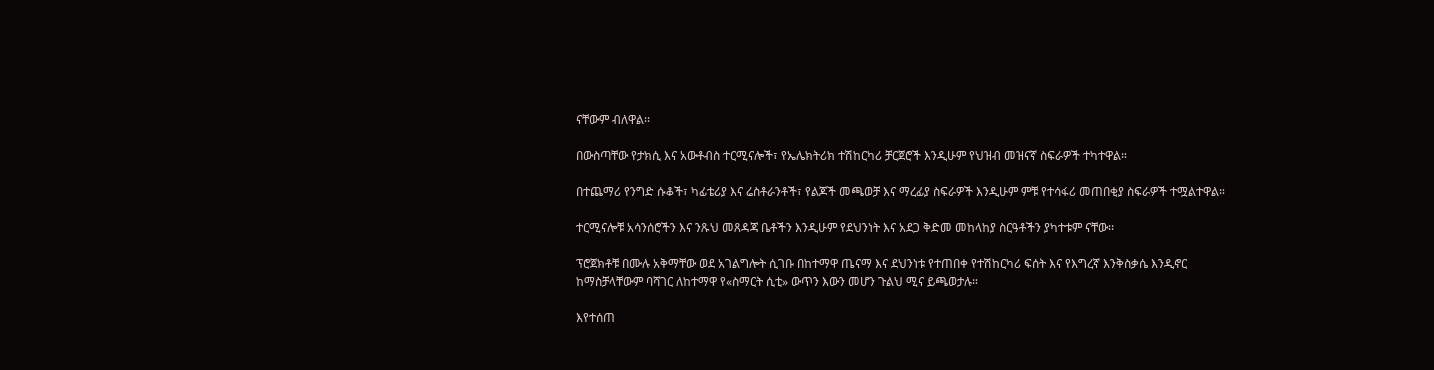ናቸውም ብለዋል፡፡

በውስጣቸው የታክሲ እና አውቶብስ ተርሚናሎች፣ የኤሌክትሪክ ተሽከርካሪ ቻርጀሮች እንዲሁም የህዝብ መዝናኛ ስፍራዎች ተካተዋል።

በተጨማሪ የንግድ ሱቆች፣ ካፊቴሪያ እና ሬስቶራንቶች፣ የልጆች መጫወቻ እና ማረፊያ ስፍራዎች እንዲሁም ምቹ የተሳፋሪ መጠበቂያ ስፍራዎች ተሟልተዋል።

ተርሚናሎቹ አሳንሰሮችን እና ንጹህ መጸዳጃ ቤቶችን እንዲሁም የደህንነት እና አደጋ ቅድመ መከላከያ ስርዓቶችን ያካተቱም ናቸው፡፡

ፕሮጀክቶቹ በሙሉ አቅማቸው ወደ አገልግሎት ሲገቡ በከተማዋ ጤናማ እና ደህንነቱ የተጠበቀ የተሽከርካሪ ፍሰት እና የእግረኛ እንቅስቃሴ እንዲኖር ከማስቻላቸውም ባሻገር ለከተማዋ የ«ስማርት ሲቲ» ውጥን እውን መሆን ጉልህ ሚና ይጫወታሉ።

እየተሰጠ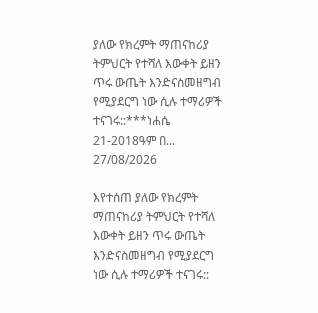ያለው የክረምት ማጠናከሪያ ትምህርት የተሻለ እውቀት ይዘን ጥሩ ውጤት እንድናስመዘግብ የሚያደርግ ነው ሲሉ ተማሪዎች ተናገሩ::***ነሐሴ 21-2018ዓም በ...
27/08/2026

እየተሰጠ ያለው የክረምት ማጠናከሪያ ትምህርት የተሻለ እውቀት ይዘን ጥሩ ውጤት እንድናስመዘግብ የሚያደርግ ነው ሲሉ ተማሪዎች ተናገሩ::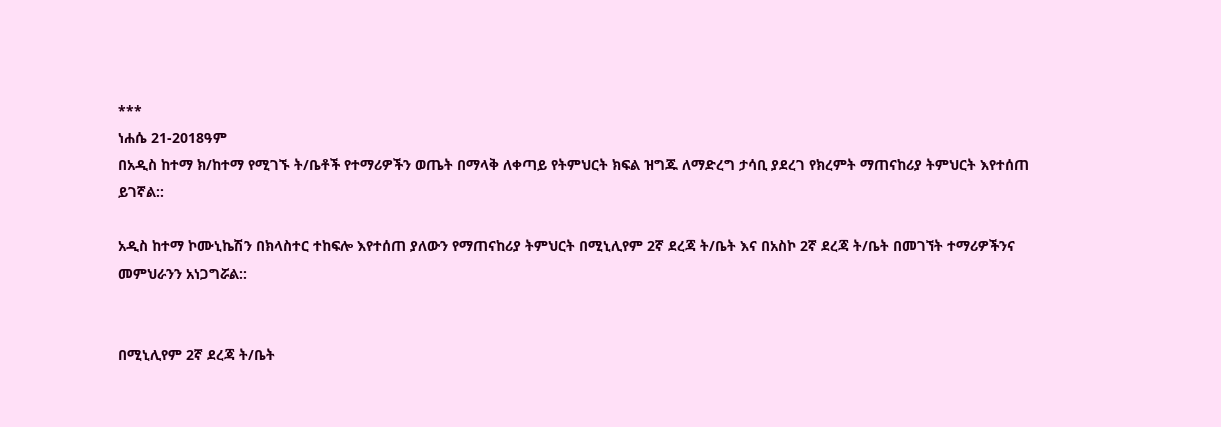***
ነሐሴ 21-2018ዓም
በአዲስ ከተማ ክ/ከተማ የሚገኙ ት/ቤቶች የተማሪዎችን ወጤት በማላቅ ለቀጣይ የትምህርት ክፍል ዝግጁ ለማድረግ ታሳቢ ያደረገ የክረምት ማጠናከሪያ ትምህርት እየተሰጠ ይገኛል::

አዲስ ከተማ ኮሙኒኬሽን በክላስተር ተከፍሎ እየተሰጠ ያለውን የማጠናከሪያ ትምህርት በሚኒሊየም 2ኛ ደረጃ ት/ቤት እና በአስኮ 2ኛ ደረጃ ት/ቤት በመገኘት ተማሪዎችንና መምህራንን አነጋግሯል::


በሚኒሊየም 2ኛ ደረጃ ት/ቤት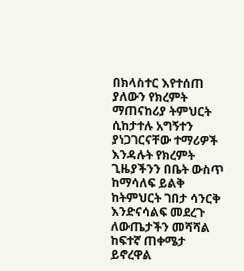በክላስተር እየተሰጠ ያለውን የክረምት ማጠናከሪያ ትምህርት ሲከታተሉ አግኝተን ያነጋገርናቸው ተማሪዎች እንዳሉት የክረምት ጊዜያችንን በቤት ውስጥ ከማሳለፍ ይልቅ ከትምህርት ገበታ ሳንርቅ እንድናሳልፍ መደረጉ ለውጤታችን መሻሻል ከፍተኛ ጠቀሜታ ይኖረዋል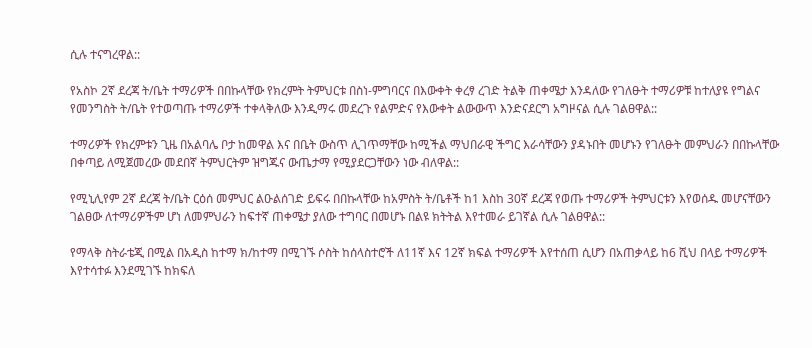ሲሉ ተናግረዋል::

የአስኮ 2ኛ ደረጃ ት/ቤት ተማሪዎች በበኩላቸው የክረምት ትምህርቱ በስነ-ምግባርና በእውቀት ቀረፃ ረገድ ትልቅ ጠቀሜታ እንዳለው የገለፁት ተማሪዎቹ ከተለያዩ የግልና የመንግስት ት/ቤት የተወጣጡ ተማሪዎች ተቀላቅለው እንዲማሩ መደረጉ የልምድና የእውቀት ልውውጥ እንድናደርግ አግዞናል ሲሉ ገልፀዋል::

ተማሪዎች የክረምቱን ጊዜ በአልባሌ ቦታ ከመዋል እና በቤት ውስጥ ሊገጥማቸው ከሚችል ማህበራዊ ችግር እራሳቸውን ያዳኑበት መሆኑን የገለፁት መምህራን በበኩላቸው በቀጣይ ለሚጀመረው መደበኛ ትምህርትም ዝግጁና ውጤታማ የሚያደርጋቸውን ነው ብለዋል::

የሚኒሊየም 2ኛ ደረጃ ት/ቤት ርዕሰ መምህር ልዑልሰገድ ይፍሩ በበኩላቸው ከአምስት ት/ቤቶች ከ1 እስከ 30ኛ ደረጃ የወጡ ተማሪዎች ትምህርቱን እየወሰዱ መሆናቸውን ገልፀው ለተማሪዎችም ሆነ ለመምህራን ከፍተኛ ጠቀሜታ ያለው ተግባር በመሆኑ በልዩ ክትትል እየተመራ ይገኛል ሲሉ ገልፀዋል::

የማላቅ ስትራቴጂ በሚል በአዲስ ከተማ ክ/ከተማ በሚገኙ ሶስት ከሰላስተሮች ለ11ኛ እና 12ኛ ክፍል ተማሪዎች እየተሰጠ ሲሆን በአጠቃላይ ከ6 ሺህ በላይ ተማሪዎች እየተሳተፉ እንደሚገኙ ከክፍለ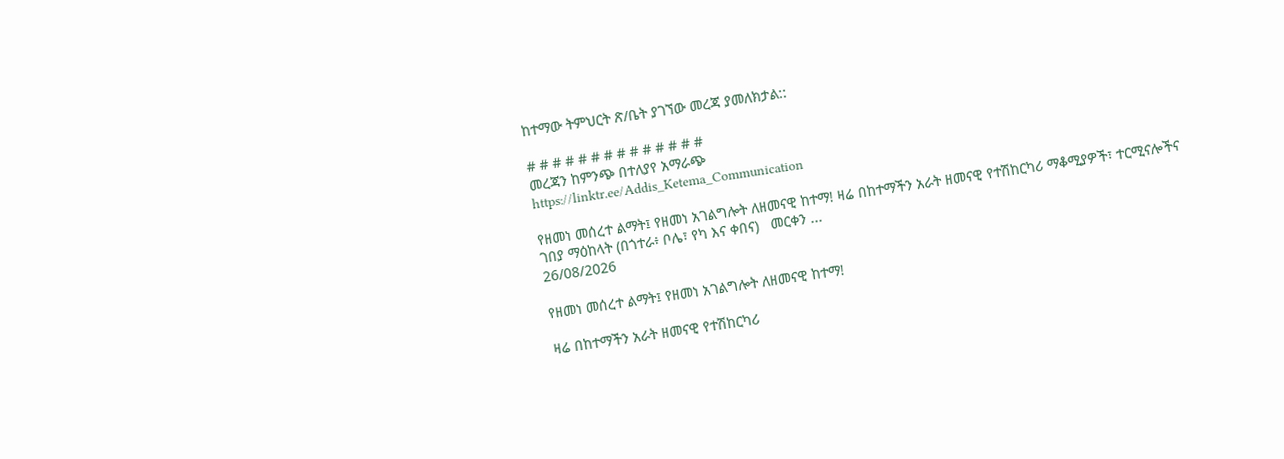ከተማው ትምህርት ጽ/ቤት ያገኘው መረጃ ያመለክታል::

# # # # # # # # # # # # # #
መረጃን ከምንጭ በተለያየ አማራጭ
https://linktr.ee/Addis_Ketema_Communication

የዘመነ መሰረተ ልማት፤ የዘመነ አገልግሎት ለዘመናዊ ከተማ! ዛሬ በከተማችን አራት ዘመናዊ የተሽከርካሪ ማቆሚያዎች፣ ተርሚናሎችና ገበያ ማዕከላት (በጎተራ፥ ቦሌ፣ የካ እና ቀበና)   መርቀን ...
26/08/2026

የዘመነ መሰረተ ልማት፤ የዘመነ አገልግሎት ለዘመናዊ ከተማ!

ዛሬ በከተማችን አራት ዘመናዊ የተሽከርካሪ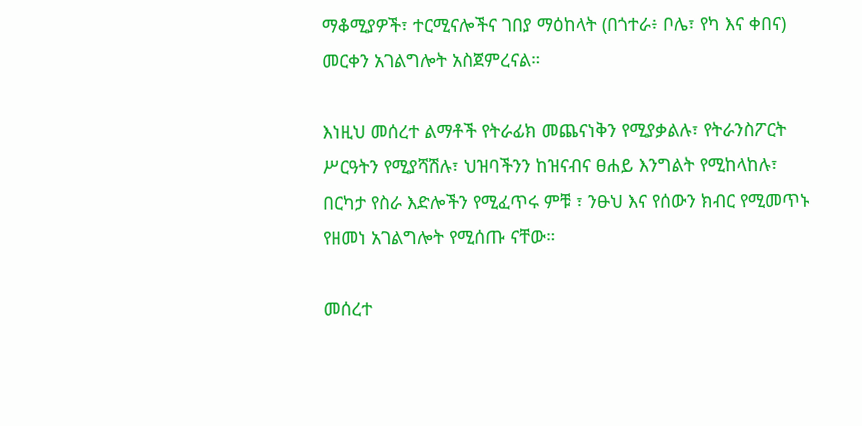ማቆሚያዎች፣ ተርሚናሎችና ገበያ ማዕከላት (በጎተራ፥ ቦሌ፣ የካ እና ቀበና) መርቀን አገልግሎት አስጀምረናል።

እነዚህ መሰረተ ልማቶች የትራፊክ መጨናነቅን የሚያቃልሉ፣ የትራንስፖርት ሥርዓትን የሚያሻሽሉ፣ ህዝባችንን ከዝናብና ፀሐይ እንግልት የሚከላከሉ፣ በርካታ የስራ እድሎችን የሚፈጥሩ ምቹ ፣ ንፁህ እና የሰውን ክብር የሚመጥኑ የዘመነ አገልግሎት የሚሰጡ ናቸው።

መሰረተ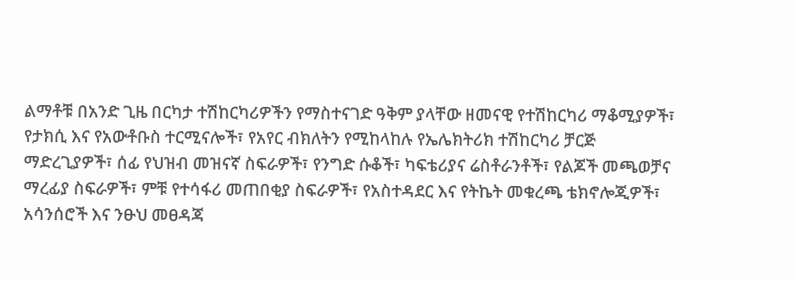ልማቶቹ በአንድ ጊዜ በርካታ ተሽከርካሪዎችን የማስተናገድ ዓቅም ያላቸው ዘመናዊ የተሽከርካሪ ማቆሚያዎች፣ የታክሲ እና የአውቶቡስ ተርሚናሎች፣ የአየር ብክለትን የሚከላከሉ የኤሌክትሪክ ተሽከርካሪ ቻርጅ ማድረጊያዎች፣ ሰፊ የህዝብ መዝናኛ ስፍራዎች፣ የንግድ ሱቆች፣ ካፍቴሪያና ሬስቶራንቶች፣ የልጆች መጫወቻና ማረፊያ ስፍራዎች፣ ምቹ የተሳፋሪ መጠበቂያ ስፍራዎች፣ የአስተዳደር እና የትኬት መቁረጫ ቴክኖሎጂዎች፣ አሳንሰሮች እና ንፁህ መፀዳጃ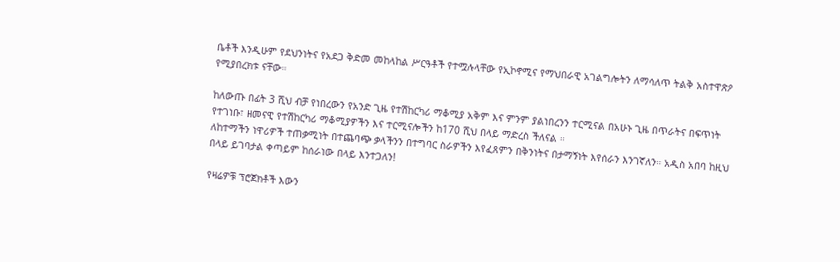ቤቶች እንዲሁም የደህንነትና የአደጋ ቅድመ መከላከል ሥርዓቶች የተሟሉላቸው የኢኮኖሚና የማህበራዊ አገልግሎትን ለማሳለጥ ትልቅ አስተዋጽዖ የሚያበረክቱ ናቸው።

ከለውጡ በፊት 3 ሺህ ብቻ የነበረውን የአንድ ጊዜ የተሽከርካሪ ማቆሚያ አቅም እና ምንም ያልነበረንን ተርሚናል በአሁኑ ጊዜ በጥራትና በፍጥነት የተገነቡ፣ ዘመናዊ የተሽከርካሪ ማቆሚያዎችን እና ተርሚናሎችን ከ170 ሺህ በላይ ማድረስ ችለናል ።
ለከተማችን ነዋሪዎች ተጠቃሚነት በተጨባጭ ቃላችንን በተግባር ስራዎችን እየፈጸምን በቅንነትና በታማኝነት እየሰራን እንገኛለን። አዲስ አበባ ከዚህ በላይ ይገባታል ቀጣይም ከሰራነው በላይ እንተጋለን!

የዛሬዎቹ ፕሮጀክቶች እውን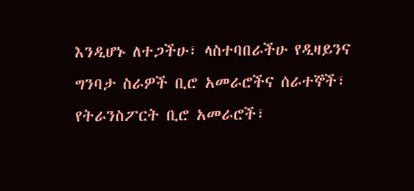እንዲሆኑ ለተጋችሁ፣ ላስተባበራችሁ የዲዛይንና ግንባታ ስራዎች ቢሮ አመራሮችና ሰራተኞች፣ የትራንስፖርት ቢሮ አመራሮች፣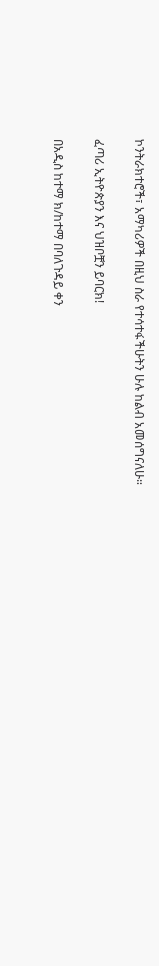ኮንትራክተሮች፣ አማካሪዎች በዚህ ስራ የተሳተፋችሁትን ሁሉ ከልብ አመሰግናለሁ።

ፈጣሪ ኢትዮጵያን እና ህዝቦቿን ይባርክ!

በአዲስ ከተማ ክ/ከተማ በባለጉዳይ ቀን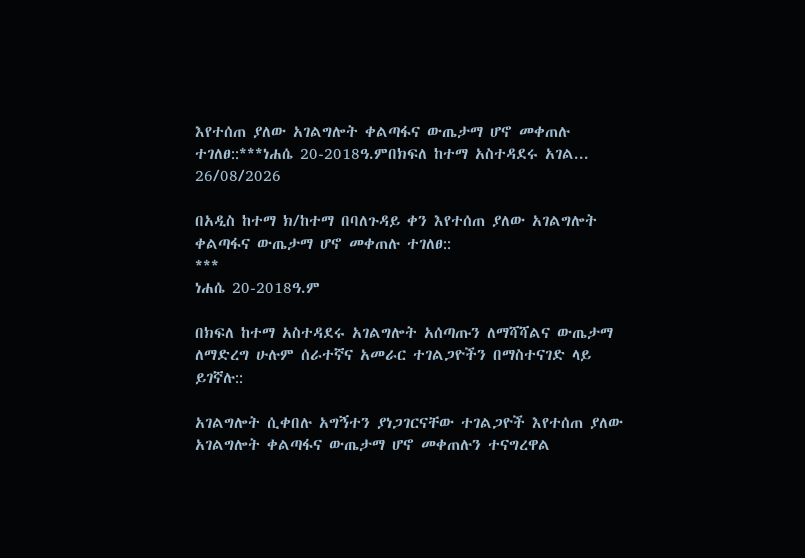እየተሰጠ ያለው አገልግሎት ቀልጣፋና ውጤታማ ሆኖ መቀጠሉ ተገለፀ::***ነሐሴ 20-2018ዓ.ምበክፍለ ከተማ አስተዳደሩ አገል...
26/08/2026

በአዲስ ከተማ ክ/ከተማ በባለጉዳይ ቀን እየተሰጠ ያለው አገልግሎት ቀልጣፋና ውጤታማ ሆኖ መቀጠሉ ተገለፀ::
***
ነሐሴ 20-2018ዓ.ም

በክፍለ ከተማ አስተዳደሩ አገልግሎት አሰጣጡን ለማሻሻልና ውጤታማ ለማድረግ ሁሉም ሰራተኛና አመራር ተገልጋዮችን በማስተናገድ ላይ ይገኛሉ::

አገልግሎት ሲቀበሉ አግኝተን ያነጋገርናቸው ተገልጋዮች እየተሰጠ ያለው አገልግሎት ቀልጣፋና ውጤታማ ሆኖ መቀጠሉን ተናግረዋል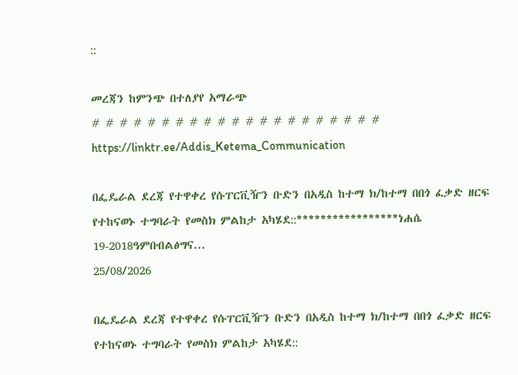::

መረጃን ከምንጭ በተለያየ አማራጭ
# # # # # # # # # # # # # # # # # # # # #
https://linktr.ee/Addis_Ketema_Communication

በፌዴራል ደረጃ የተዋቀረ የሱፐርቪዥን ቡድን በአዲስ ከተማ ክ/ከተማ በበጎ ፈቃድ ዘርፍ የተከናወኑ ተግባራት የመስክ ምልከታ አካሄደ::*****************ነሐሴ 19-2018ዓምበብልፅግና...
25/08/2026

በፌዴራል ደረጃ የተዋቀረ የሱፐርቪዥን ቡድን በአዲስ ከተማ ክ/ከተማ በበጎ ፈቃድ ዘርፍ የተከናወኑ ተግባራት የመስክ ምልከታ አካሄደ::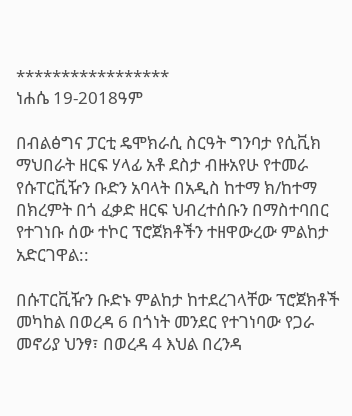*****************
ነሐሴ 19-2018ዓም

በብልፅግና ፓርቲ ዴሞክራሲ ስርዓት ግንባታ የሲቪክ ማህበራት ዘርፍ ሃላፊ አቶ ደስታ ብዙአየሁ የተመራ የሱፐርቪዥን ቡድን አባላት በአዲስ ከተማ ክ/ከተማ በክረምት በጎ ፈቃድ ዘርፍ ህብረተሰቡን በማስተባበር የተገነቡ ሰው ተኮር ፕሮጀክቶችን ተዘዋውረው ምልከታ አድርገዋል::

በሱፐርቪዥን ቡድኑ ምልከታ ከተደረገላቸው ፕሮጀክቶች መካከል በወረዳ 6 በጎነት መንደር የተገነባው የጋራ መኖሪያ ህንፃ፣ በወረዳ 4 እህል በረንዳ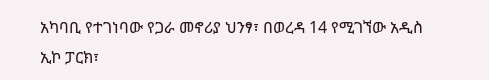አካባቢ የተገነባው የጋራ መኖሪያ ህንፃ፣ በወረዳ 14 የሚገኘው አዲስ ኢኮ ፓርክ፣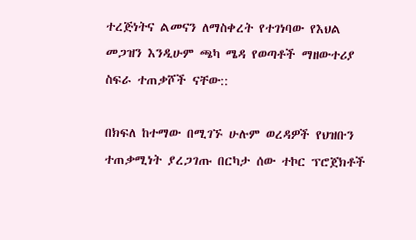ተረጅነትና ልመናን ለማስቀረት የተገነባው የእህል መጋዝን እንዲሁም ጫካ ሜዳ የወጣቶች ማዘውተሪያ ስፍራ ተጠቃሾች ናቸው::

በክፍለ ከተማው በሚገኙ ሁሉም ወረዳዎች የህዝቡን ተጠቃሚነት ያረጋገጡ በርካታ ሰው ተኮር ፕሮጀክቶች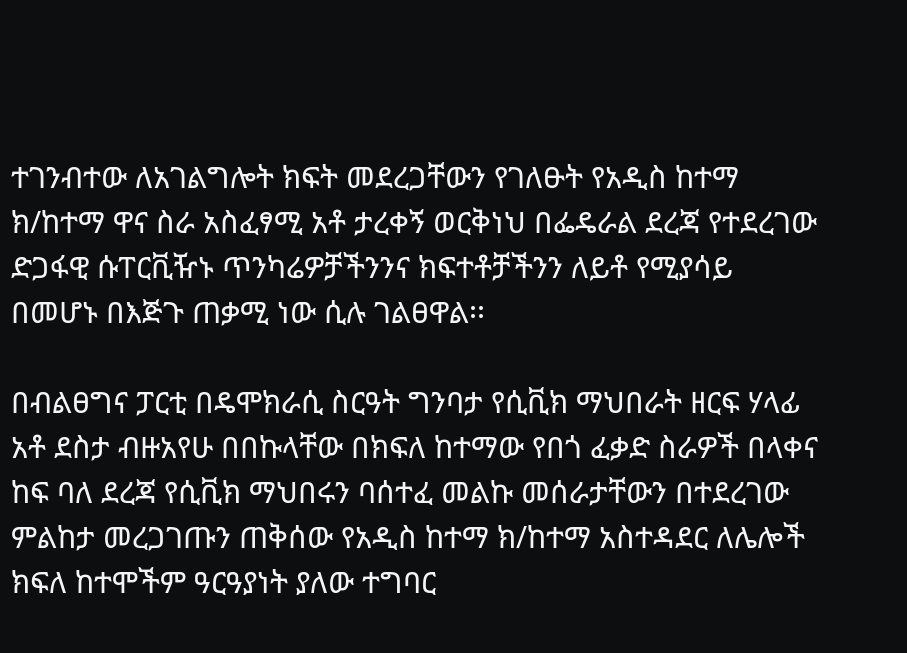ተገንብተው ለአገልግሎት ክፍት መደረጋቸውን የገለፁት የአዲስ ከተማ ክ/ከተማ ዋና ስራ አስፈፃሚ አቶ ታረቀኝ ወርቅነህ በፌዴራል ደረጃ የተደረገው ድጋፋዊ ሱፐርቪዥኑ ጥንካሬዎቻችንንና ክፍተቶቻችንን ለይቶ የሚያሳይ በመሆኑ በእጅጉ ጠቃሚ ነው ሲሉ ገልፀዋል፡፡

በብልፀግና ፓርቲ በዴሞክራሲ ስርዓት ግንባታ የሲቪክ ማህበራት ዘርፍ ሃላፊ አቶ ደስታ ብዙአየሁ በበኩላቸው በክፍለ ከተማው የበጎ ፈቃድ ስራዎች በላቀና ከፍ ባለ ደረጃ የሲቪክ ማህበሩን ባሰተፈ መልኩ መሰራታቸውን በተደረገው ምልከታ መረጋገጡን ጠቅሰው የአዲስ ከተማ ክ/ከተማ አስተዳደር ለሌሎች ክፍለ ከተሞችም ዓርዓያነት ያለው ተግባር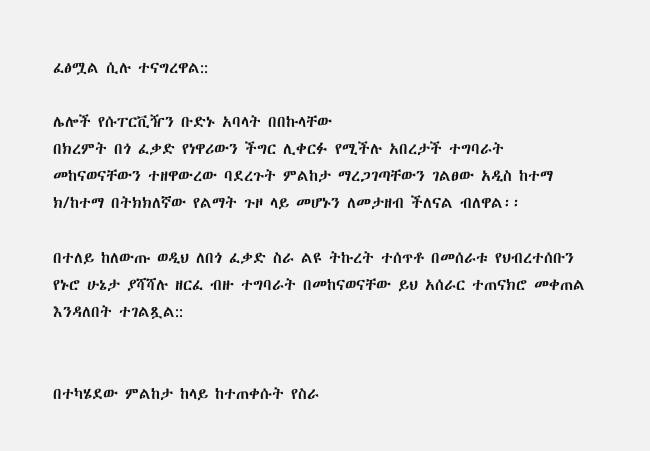ፈፅሟል ሲሉ ተናግረዋል::

ሌሎች የሱፐርቪዥን ቡድኑ አባላት በበኩላቸው
በክረምት በጎ ፈቃድ የነዋሪውን ችግር ሊቀርፉ የሚችሉ አበረታች ተግባራት መከናወናቸውን ተዘዋውረው ባደረጉት ምልከታ ማረጋገጣቸውን ገልፀው አዲስ ከተማ ክ/ከተማ በትክክለኛው የልማት ጉዞ ላይ መሆኑን ለመታዘብ ችለናል ብለዋል፡፡

በተለይ ከለውጡ ወዲህ ለበጎ ፈቃድ ስራ ልዩ ትኩረት ተሰጥቶ በመሰራቱ የህብረተሰቡን የኑሮ ሁኔታ ያሻሻሉ ዘርፈ ብዙ ተግባራት በመከናወናቸው ይህ አሰራር ተጠናክሮ መቀጠል እንዳለበት ተገልጿል::


በተካሄደው ምልከታ ከላይ ከተጠቀሱት የስራ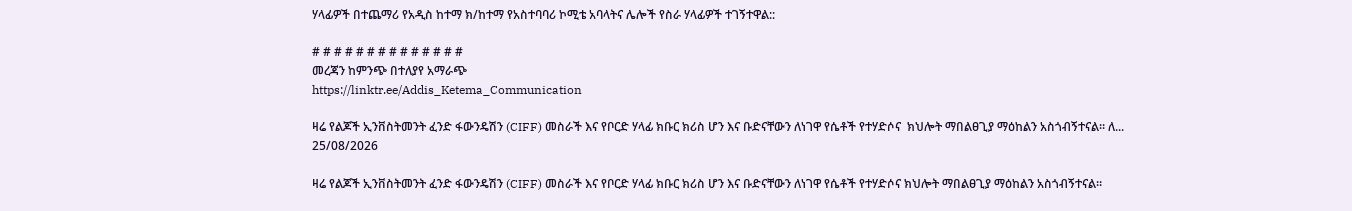ሃላፊዎች በተጨማሪ የአዲስ ከተማ ክ/ከተማ የአስተባባሪ ኮሚቴ አባላትና ሌሎች የስራ ሃላፊዎች ተገኝተዋል::

# # # # # # # # # # # # # #
መረጃን ከምንጭ በተለያየ አማራጭ
https://linktr.ee/Addis_Ketema_Communication

ዛሬ የልጆች ኢንቨስትመንት ፈንድ ፋውንዴሽን (CIFF) መስራች እና የቦርድ ሃላፊ ክቡር ክሪስ ሆን እና ቡድናቸውን ለነገዋ የሴቶች የተሃድሶና  ክህሎት ማበልፀጊያ ማዕከልን አስጎብኝተናል። ለ...
25/08/2026

ዛሬ የልጆች ኢንቨስትመንት ፈንድ ፋውንዴሽን (CIFF) መስራች እና የቦርድ ሃላፊ ክቡር ክሪስ ሆን እና ቡድናቸውን ለነገዋ የሴቶች የተሃድሶና ክህሎት ማበልፀጊያ ማዕከልን አስጎብኝተናል።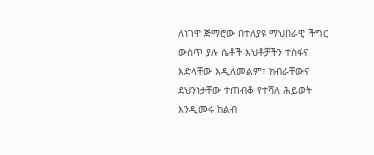ለነገዋ ጅማሮው በተለያዩ ማህበራዊ ችግር ውስጥ ያሉ ሴቶች እህቶቻችን ተስፋና እድላቸው እዲለመልም፣ ክብራቸውና ደህንነታቸው ተጠብቆ የተሻለ ሕይወት እንዲመሩ ከልብ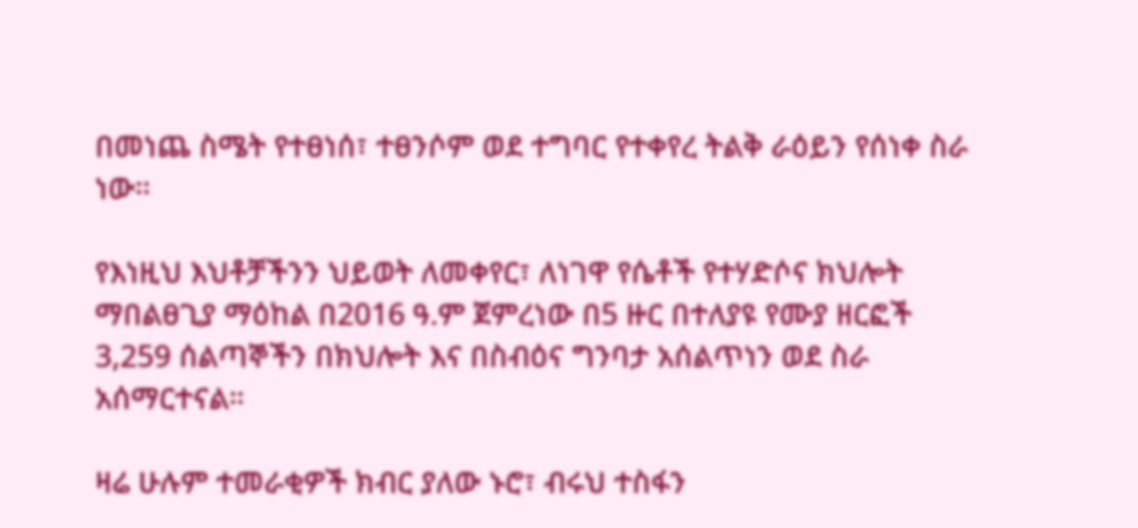በመነጨ ስሜት የተፀነሰ፣ ተፀንሶም ወደ ተግባር የተቀየረ ትልቅ ራዕይን የሰነቀ ስራ ነው።

የእነዚህ እህቶቻችንን ህይወት ለመቀየር፣ ለነገዋ የሴቶች የተሃድሶና ክህሎት ማበልፀጊያ ማዕከል በ2016 ዓ.ም ጀምረነው በ5 ዙር በተለያዩ የሙያ ዘርፎች 3,259 ሰልጣኞችን በክህሎት እና በስብዕና ግንባታ አሰልጥነን ወደ ስራ አሰማርተናል።

ዛሬ ሁሉም ተመራቂዎች ክብር ያለው ኑሮ፣ ብሩህ ተስፋን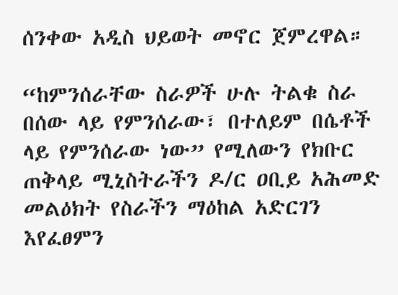ሰንቀው አዲስ ህይወት መኖር ጀምረዋል።

“ከምንሰራቸው ስራዎች ሁሉ ትልቁ ስራ በሰው ላይ የምንሰራው፣ በተለይም በሴቶች ላይ የምንሰራው ነው” የሚለውን የክቡር ጠቅላይ ሚኒስትራችን ዶ/ር ዐቢይ አሕመድ መልዕክት የስራችን ማዕከል አድርገን እየፈፀምን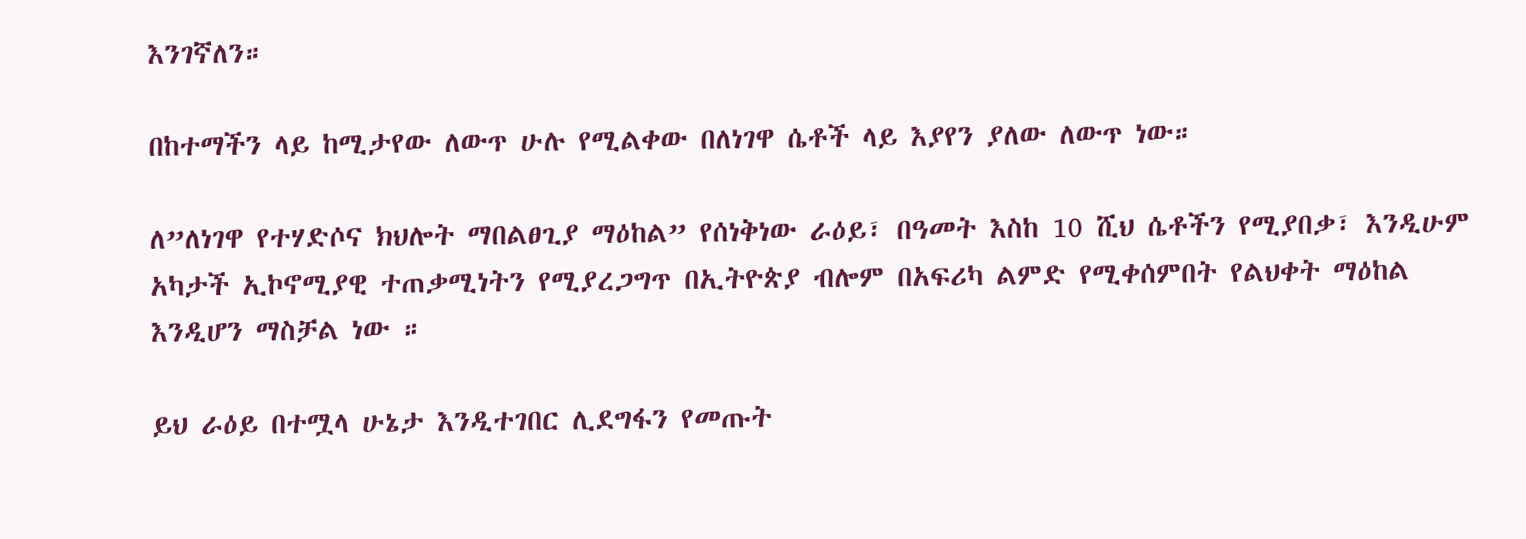እንገኛለን።

በከተማችን ላይ ከሚታየው ለውጥ ሁሉ የሚልቀው በለነገዋ ሴቶች ላይ እያየን ያለው ለውጥ ነው።

ለ”ለነገዋ የተሃድሶና ክህሎት ማበልፀጊያ ማዕከል” የሰነቅነው ራዕይ፣ በዓመት እስከ 10 ሺህ ሴቶችን የሚያበቃ፣ እንዲሁም አካታች ኢኮኖሚያዊ ተጠቃሚነትን የሚያረጋግጥ በኢትዮጵያ ብሎም በአፍሪካ ልምድ የሚቀሰምበት የልህቀት ማዕከል እንዲሆን ማስቻል ነው ።

ይህ ራዕይ በተሟላ ሁኔታ እንዲተገበር ሊደግፋን የመጡት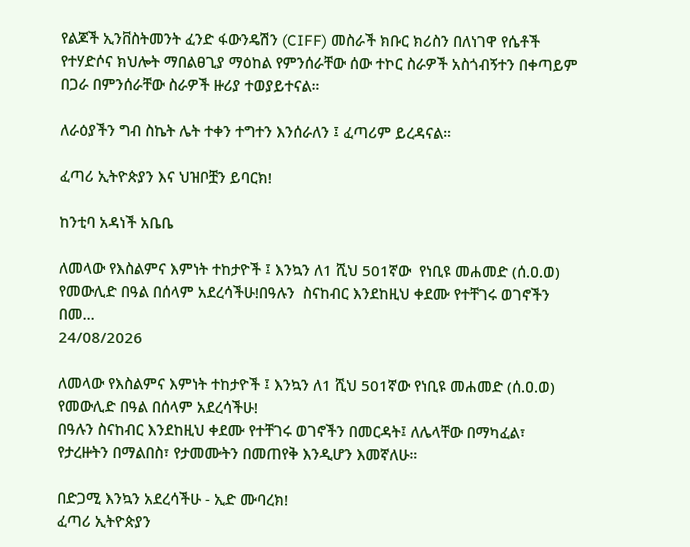የልጆች ኢንቨስትመንት ፈንድ ፋውንዴሽን (CIFF) መስራች ክቡር ክሪስን በለነገዋ የሴቶች የተሃድሶና ክህሎት ማበልፀጊያ ማዕከል የምንሰራቸው ሰው ተኮር ስራዎች አስጎብኝተን በቀጣይም በጋራ በምንሰራቸው ስራዎች ዙሪያ ተወያይተናል።

ለራዕያችን ግብ ስኬት ሌት ተቀን ተግተን እንሰራለን ፤ ፈጣሪም ይረዳናል።

ፈጣሪ ኢትዮጵያን እና ህዝቦቿን ይባርክ!

ከንቲባ አዳነች አቤቤ

ለመላው የእስልምና እምነት ተከታዮች ፤ እንኳን ለ1 ሺህ 501ኛው  የነቢዩ መሐመድ (ሰ.ዐ.ወ) የመውሊድ በዓል በሰላም አደረሳችሁ!በዓሉን  ስናከብር እንደከዚህ ቀደሙ የተቸገሩ ወገኖችን በመ...
24/08/2026

ለመላው የእስልምና እምነት ተከታዮች ፤ እንኳን ለ1 ሺህ 501ኛው የነቢዩ መሐመድ (ሰ.ዐ.ወ) የመውሊድ በዓል በሰላም አደረሳችሁ!
በዓሉን ስናከብር እንደከዚህ ቀደሙ የተቸገሩ ወገኖችን በመርዳት፤ ለሌላቸው በማካፈል፣ የታረዙትን በማልበስ፣ የታመሙትን በመጠየቅ እንዲሆን እመኛለሁ።

በድጋሚ እንኳን አደረሳችሁ - ኢድ ሙባረክ!
ፈጣሪ ኢትዮጵያን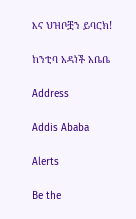እና ህዝቦቿን ይባርክ!

ከንቲባ አዳነች አቤቤ

Address

Addis Ababa

Alerts

Be the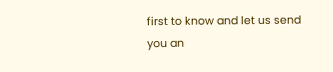first to know and let us send you an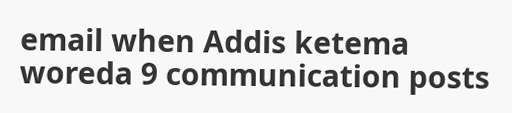email when Addis ketema woreda 9 communication posts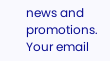news and promotions. Your email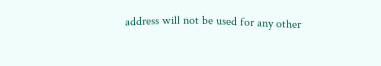address will not be used for any other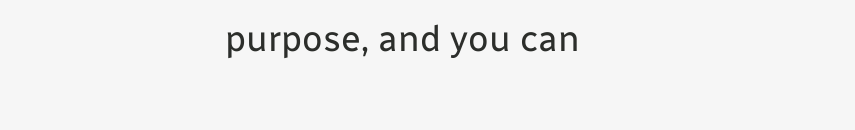purpose, and you can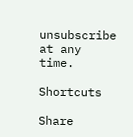unsubscribe at any time.

Shortcuts

Share